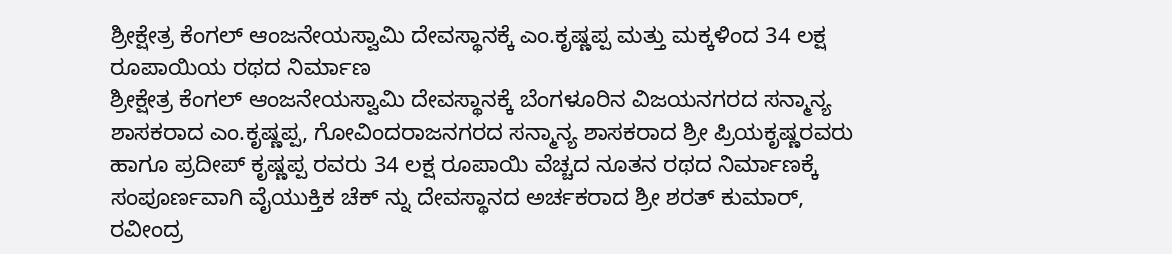ಶ್ರೀಕ್ಷೇತ್ರ ಕೆಂಗಲ್ ಆಂಜನೇಯಸ್ವಾಮಿ ದೇವಸ್ಥಾನಕ್ಕೆ ಎಂ.ಕೃಷ್ಣಪ್ಪ ಮತ್ತು ಮಕ್ಕಳಿಂದ 34 ಲಕ್ಷ ರೂಪಾಯಿಯ ರಥದ ನಿರ್ಮಾಣ
ಶ್ರೀಕ್ಷೇತ್ರ ಕೆಂಗಲ್ ಆಂಜನೇಯಸ್ವಾಮಿ ದೇವಸ್ಥಾನಕ್ಕೆ ಬೆಂಗಳೂರಿನ ವಿಜಯನಗರದ ಸನ್ಮಾನ್ಯ ಶಾಸಕರಾದ ಎಂ.ಕೃಷ್ಣಪ್ಪ, ಗೋವಿಂದರಾಜನಗರದ ಸನ್ಮಾನ್ಯ ಶಾಸಕರಾದ ಶ್ರೀ ಪ್ರಿಯಕೃಷ್ಣರವರು ಹಾಗೂ ಪ್ರದೀಪ್ ಕೃಷ್ಣಪ್ಪ ರವರು 34 ಲಕ್ಷ ರೂಪಾಯಿ ವೆಚ್ಚದ ನೂತನ ರಥದ ನಿರ್ಮಾಣಕ್ಕೆ ಸಂಪೂರ್ಣವಾಗಿ ವೈಯುಕ್ತಿಕ ಚೆಕ್ ನ್ನು ದೇವಸ್ಥಾನದ ಅರ್ಚಕರಾದ ಶ್ರೀ ಶರತ್ ಕುಮಾರ್, ರವೀಂದ್ರ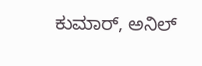ಕುಮಾರ್, ಅನಿಲ್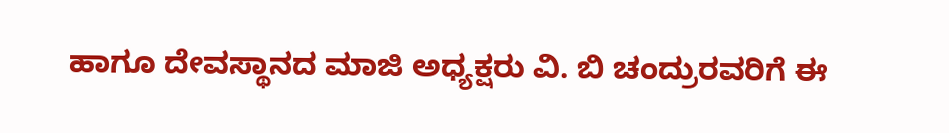ಹಾಗೂ ದೇವಸ್ಥಾನದ ಮಾಜಿ ಅಧ್ಯಕ್ಷರು ವಿ. ಬಿ ಚಂದ್ರುರವರಿಗೆ ಈ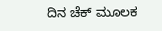ದಿನ ಚೆಕ್ ಮೂಲಕ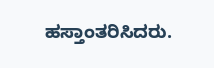ಹಸ್ತಾಂತರಿಸಿದರು.